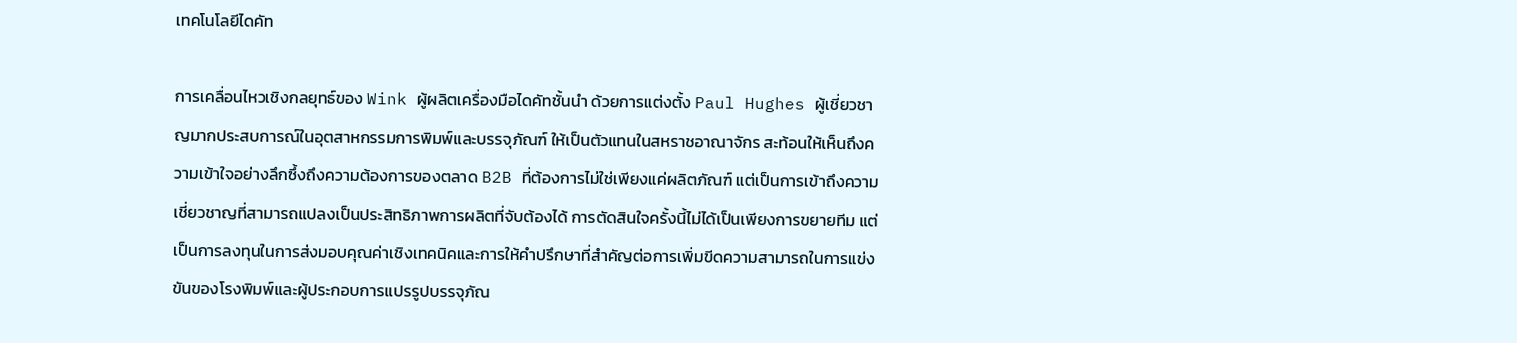เทคโนโลยีไดคัท

การเคลื่อนไหวเชิงกลยุทธ์ของ Wink ผู้ผลิตเครื่องมือไดคัทชั้นนำ ด้วยการแต่งตั้ง Paul Hughes ผู้เชี่ยวชาญมากประสบการณ์ในอุตสาหกรรมการพิมพ์และบรรจุภัณฑ์ ให้เป็นตัวแทนในสหราชอาณาจักร สะท้อนให้เห็นถึงความเข้าใจอย่างลึกซึ้งถึงความต้องการของตลาด B2B ที่ต้องการไม่ใช่เพียงแค่ผลิตภัณฑ์ แต่เป็นการเข้าถึงความเชี่ยวชาญที่สามารถแปลงเป็นประสิทธิภาพการผลิตที่จับต้องได้ การตัดสินใจครั้งนี้ไม่ได้เป็นเพียงการขยายทีม แต่เป็นการลงทุนในการส่งมอบคุณค่าเชิงเทคนิคและการให้คำปรึกษาที่สำคัญต่อการเพิ่มขีดความสามารถในการแข่งขันของโรงพิมพ์และผู้ประกอบการแปรรูปบรรจุภัณ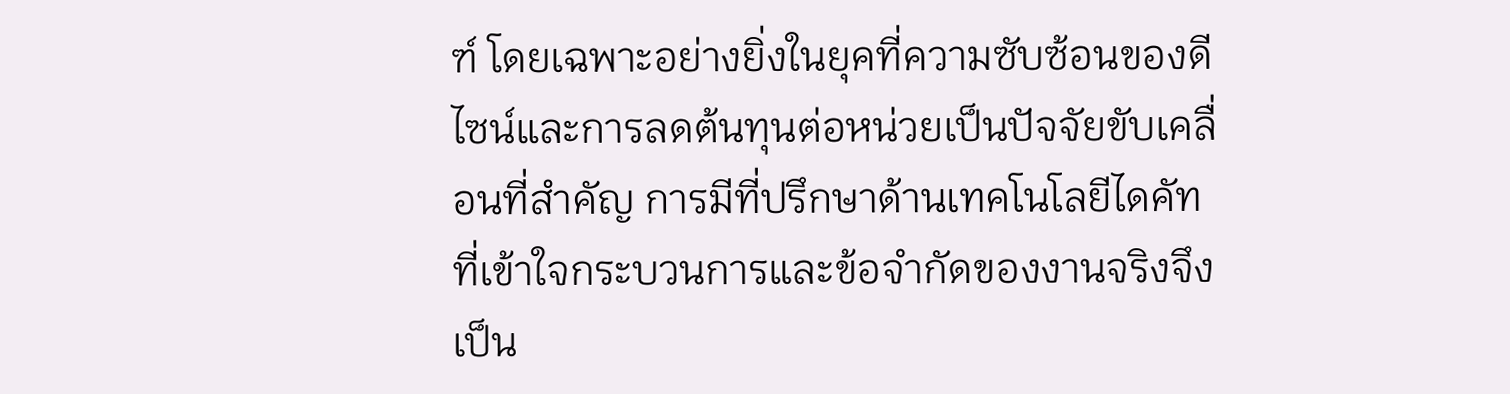ฑ์ โดยเฉพาะอย่างยิ่งในยุคที่ความซับซ้อนของดีไซน์และการลดต้นทุนต่อหน่วยเป็นปัจจัยขับเคลื่อนที่สำคัญ การมีที่ปรึกษาด้านเทคโนโลยีไดคัทที่เข้าใจกระบวนการและข้อจำกัดของงานจริงจึงเป็น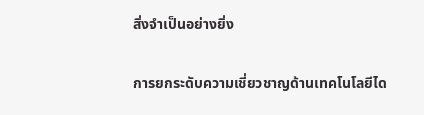สิ่งจำเป็นอย่างยิ่ง

การยกระดับความเชี่ยวชาญด้านเทคโนโลยีได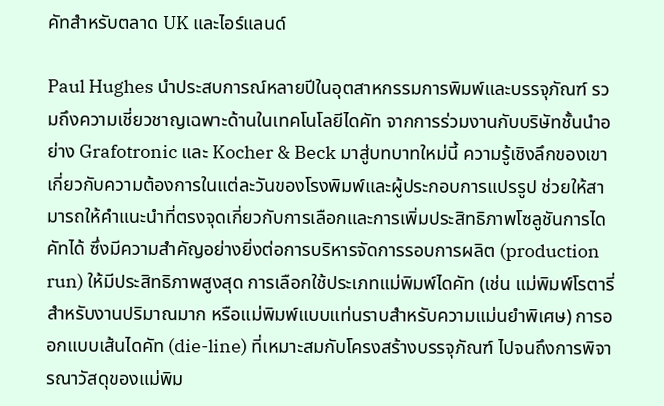คัทสำหรับตลาด UK และไอร์แลนด์

Paul Hughes นำประสบการณ์หลายปีในอุตสาหกรรมการพิมพ์และบรรจุภัณฑ์ รวมถึงความเชี่ยวชาญเฉพาะด้านในเทคโนโลยีไดคัท จากการร่วมงานกับบริษัทชั้นนำอย่าง Grafotronic และ Kocher & Beck มาสู่บทบาทใหม่นี้ ความรู้เชิงลึกของเขาเกี่ยวกับความต้องการในแต่ละวันของโรงพิมพ์และผู้ประกอบการแปรรูป ช่วยให้สามารถให้คำแนะนำที่ตรงจุดเกี่ยวกับการเลือกและการเพิ่มประสิทธิภาพโซลูชันการไดคัทได้ ซึ่งมีความสำคัญอย่างยิ่งต่อการบริหารจัดการรอบการผลิต (production run) ให้มีประสิทธิภาพสูงสุด การเลือกใช้ประเภทแม่พิมพ์ไดคัท (เช่น แม่พิมพ์โรตารี่สำหรับงานปริมาณมาก หรือแม่พิมพ์แบบแท่นราบสำหรับความแม่นยำพิเศษ) การออกแบบเส้นไดคัท (die-line) ที่เหมาะสมกับโครงสร้างบรรจุภัณฑ์ ไปจนถึงการพิจารณาวัสดุของแม่พิม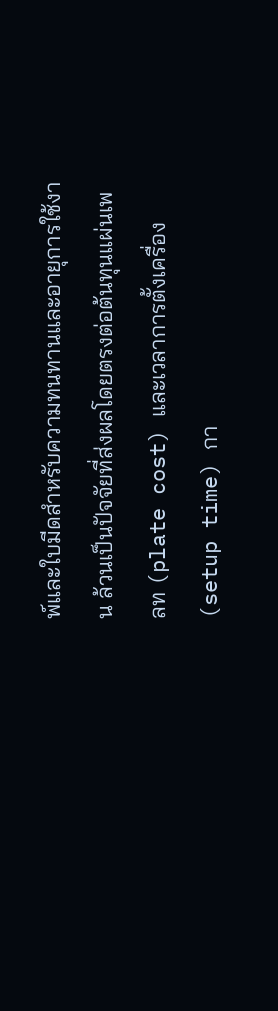พ์และใบมีดสำหรับความทนทานและอายุการใช้งาน ล้วนเป็นปัจจัยที่ส่งผลโดยตรงต่อต้นทุนแผ่นเพลท (plate cost) และเวลาการตั้งเครื่อง (setup time) กา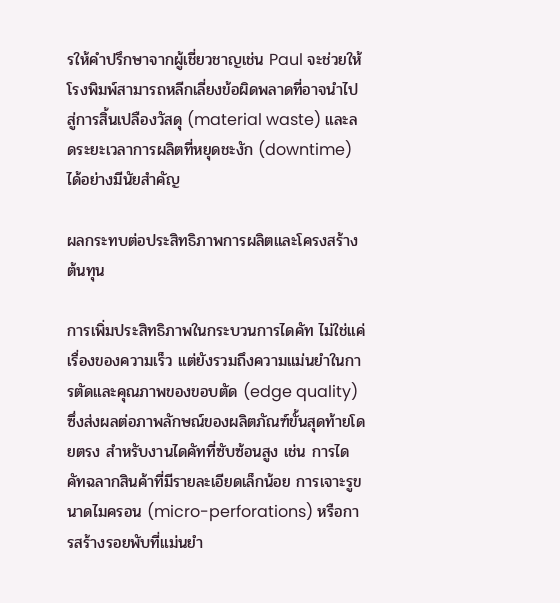รให้คำปรึกษาจากผู้เชี่ยวชาญเช่น Paul จะช่วยให้โรงพิมพ์สามารถหลีกเลี่ยงข้อผิดพลาดที่อาจนำไปสู่การสิ้นเปลืองวัสดุ (material waste) และลดระยะเวลาการผลิตที่หยุดชะงัก (downtime) ได้อย่างมีนัยสำคัญ

ผลกระทบต่อประสิทธิภาพการผลิตและโครงสร้างต้นทุน

การเพิ่มประสิทธิภาพในกระบวนการไดคัท ไม่ใช่แค่เรื่องของความเร็ว แต่ยังรวมถึงความแม่นยำในการตัดและคุณภาพของขอบตัด (edge quality) ซึ่งส่งผลต่อภาพลักษณ์ของผลิตภัณฑ์ขั้นสุดท้ายโดยตรง สำหรับงานไดคัทที่ซับซ้อนสูง เช่น การไดคัทฉลากสินค้าที่มีรายละเอียดเล็กน้อย การเจาะรูขนาดไมครอน (micro-perforations) หรือการสร้างรอยพับที่แม่นยำ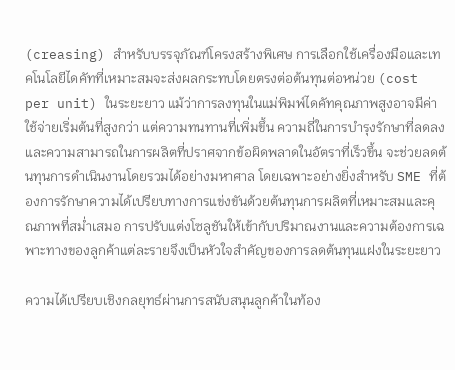(creasing) สำหรับบรรจุภัณฑ์โครงสร้างพิเศษ การเลือกใช้เครื่องมือและเทคโนโลยีไดคัทที่เหมาะสมจะส่งผลกระทบโดยตรงต่อต้นทุนต่อหน่วย (cost per unit) ในระยะยาว แม้ว่าการลงทุนในแม่พิมพ์ไดคัทคุณภาพสูงอาจมีค่าใช้จ่ายเริ่มต้นที่สูงกว่า แต่ความทนทานที่เพิ่มขึ้น ความถี่ในการบำรุงรักษาที่ลดลง และความสามารถในการผลิตที่ปราศจากข้อผิดพลาดในอัตราที่เร็วขึ้น จะช่วยลดต้นทุนการดำเนินงานโดยรวมได้อย่างมหาศาล โดยเฉพาะอย่างยิ่งสำหรับ SME ที่ต้องการรักษาความได้เปรียบทางการแข่งขันด้วยต้นทุนการผลิตที่เหมาะสมและคุณภาพที่สม่ำเสมอ การปรับแต่งโซลูชันให้เข้ากับปริมาณงานและความต้องการเฉพาะทางของลูกค้าแต่ละรายจึงเป็นหัวใจสำคัญของการลดต้นทุนแฝงในระยะยาว

ความได้เปรียบเชิงกลยุทธ์ผ่านการสนับสนุนลูกค้าในท้อง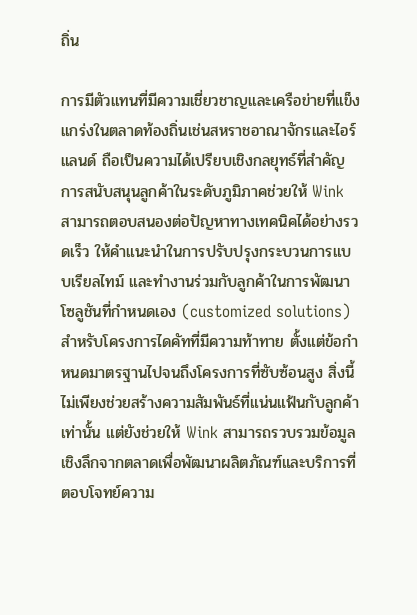ถิ่น

การมีตัวแทนที่มีความเชี่ยวชาญและเครือข่ายที่แข็งแกร่งในตลาดท้องถิ่นเช่นสหราชอาณาจักรและไอร์แลนด์ ถือเป็นความได้เปรียบเชิงกลยุทธ์ที่สำคัญ การสนับสนุนลูกค้าในระดับภูมิภาคช่วยให้ Wink สามารถตอบสนองต่อปัญหาทางเทคนิคได้อย่างรวดเร็ว ให้คำแนะนำในการปรับปรุงกระบวนการแบบเรียลไทม์ และทำงานร่วมกับลูกค้าในการพัฒนาโซลูชันที่กำหนดเอง (customized solutions) สำหรับโครงการไดคัทที่มีความท้าทาย ตั้งแต่ข้อกำหนดมาตรฐานไปจนถึงโครงการที่ซับซ้อนสูง สิ่งนี้ไม่เพียงช่วยสร้างความสัมพันธ์ที่แน่นแฟ้นกับลูกค้าเท่านั้น แต่ยังช่วยให้ Wink สามารถรวบรวมข้อมูลเชิงลึกจากตลาดเพื่อพัฒนาผลิตภัณฑ์และบริการที่ตอบโจทย์ความ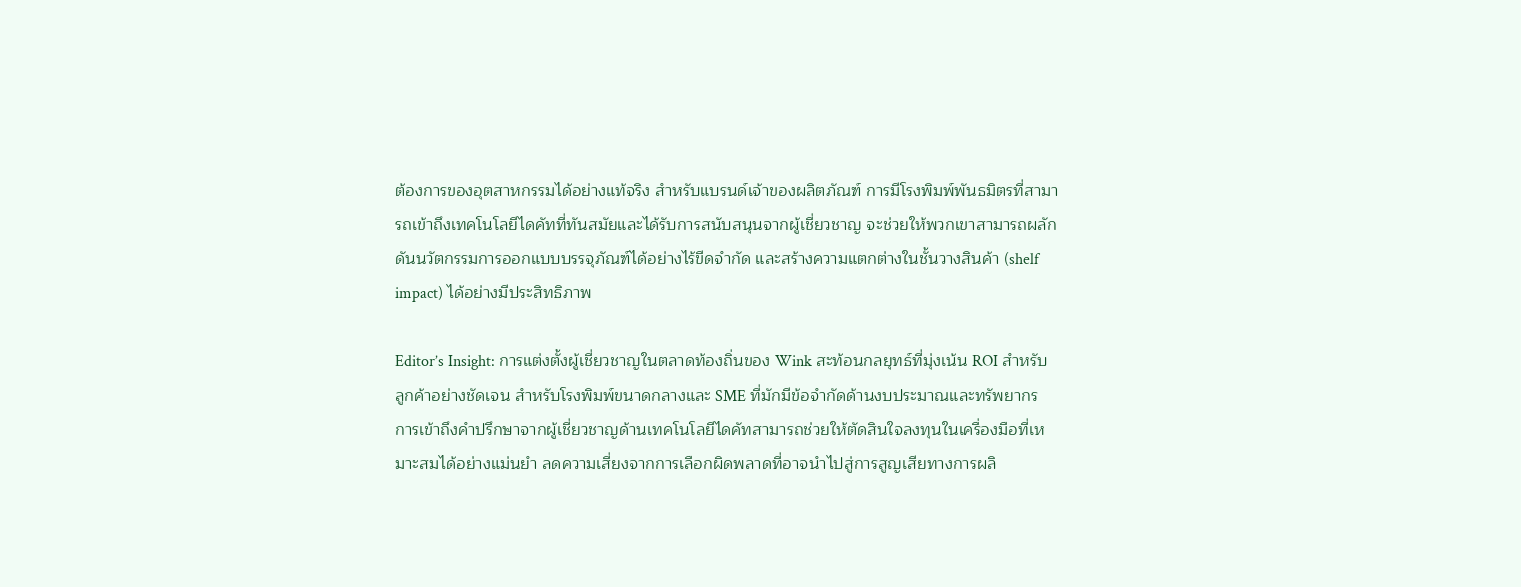ต้องการของอุตสาหกรรมได้อย่างแท้จริง สำหรับแบรนด์เจ้าของผลิตภัณฑ์ การมีโรงพิมพ์พันธมิตรที่สามารถเข้าถึงเทคโนโลยีไดคัทที่ทันสมัยและได้รับการสนับสนุนจากผู้เชี่ยวชาญ จะช่วยให้พวกเขาสามารถผลักดันนวัตกรรมการออกแบบบรรจุภัณฑ์ได้อย่างไร้ขีดจำกัด และสร้างความแตกต่างในชั้นวางสินค้า (shelf impact) ได้อย่างมีประสิทธิภาพ

Editor’s Insight: การแต่งตั้งผู้เชี่ยวชาญในตลาดท้องถิ่นของ Wink สะท้อนกลยุทธ์ที่มุ่งเน้น ROI สำหรับลูกค้าอย่างชัดเจน สำหรับโรงพิมพ์ขนาดกลางและ SME ที่มักมีข้อจำกัดด้านงบประมาณและทรัพยากร การเข้าถึงคำปรึกษาจากผู้เชี่ยวชาญด้านเทคโนโลยีไดคัทสามารถช่วยให้ตัดสินใจลงทุนในเครื่องมือที่เหมาะสมได้อย่างแม่นยำ ลดความเสี่ยงจากการเลือกผิดพลาดที่อาจนำไปสู่การสูญเสียทางการผลิ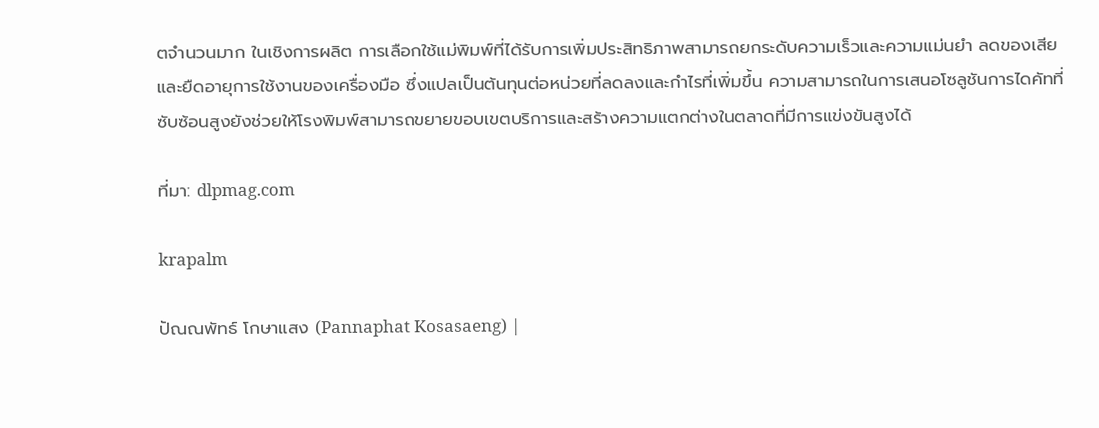ตจำนวนมาก ในเชิงการผลิต การเลือกใช้แม่พิมพ์ที่ได้รับการเพิ่มประสิทธิภาพสามารถยกระดับความเร็วและความแม่นยำ ลดของเสีย และยืดอายุการใช้งานของเครื่องมือ ซึ่งแปลเป็นต้นทุนต่อหน่วยที่ลดลงและกำไรที่เพิ่มขึ้น ความสามารถในการเสนอโซลูชันการไดคัทที่ซับซ้อนสูงยังช่วยให้โรงพิมพ์สามารถขยายขอบเขตบริการและสร้างความแตกต่างในตลาดที่มีการแข่งขันสูงได้

ที่มา: dlpmag.com

krapalm

ปัณณพัทธ์ โกษาแสง (Pannaphat Kosasaeng) |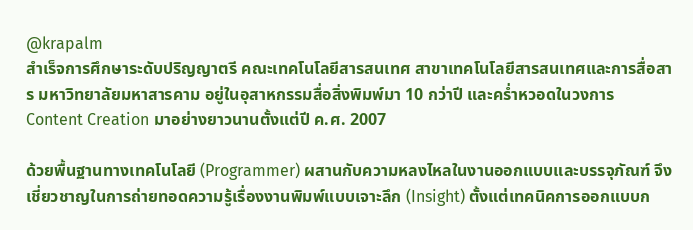@krapalm
สำเร็จการศึกษาระดับปริญญาตรี คณะเทคโนโลยีสารสนเทศ สาขาเทคโนโลยีสารสนเทศและการสื่อสาร มหาวิทยาลัยมหาสารคาม อยู่ในอุสาหกรรมสื่อสิ่งพิมพ์มา 10 กว่าปี และคร่ำหวอดในวงการ Content Creation มาอย่างยาวนานตั้งแต่ปี ค.ศ. 2007

ด้วยพื้นฐานทางเทคโนโลยี (Programmer) ผสานกับความหลงไหลในงานออกแบบและบรรจุภัณฑ์ จึงเชี่ยวชาญในการถ่ายทอดความรู้เรื่องงานพิมพ์แบบเจาะลึก (Insight) ตั้งแต่เทคนิคการออกแบบก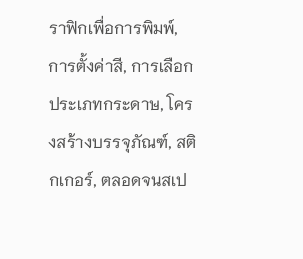ราฟิกเพื่อการพิมพ์, การตั้งค่าสี, การเลือกประเภทกระดาษ, โครงสร้างบรรจุภัณฑ์, สติกเกอร์, ตลอดจนสเป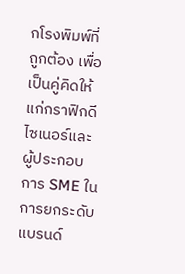กโรงพิมพ์ที่ถูกต้อง เพื่อเป็นคู่คิดให้แก่กราฟิกดีไซเนอร์และผู้ประกอบการ SME ในการยกระดับแบรนด์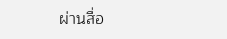ผ่านสื่อ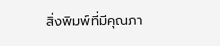สิ่งพิมพ์ที่มีคุณภา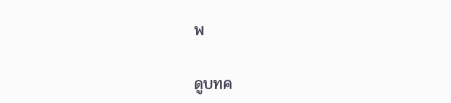พ

ดูบทค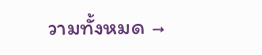วามทั้งหมด →